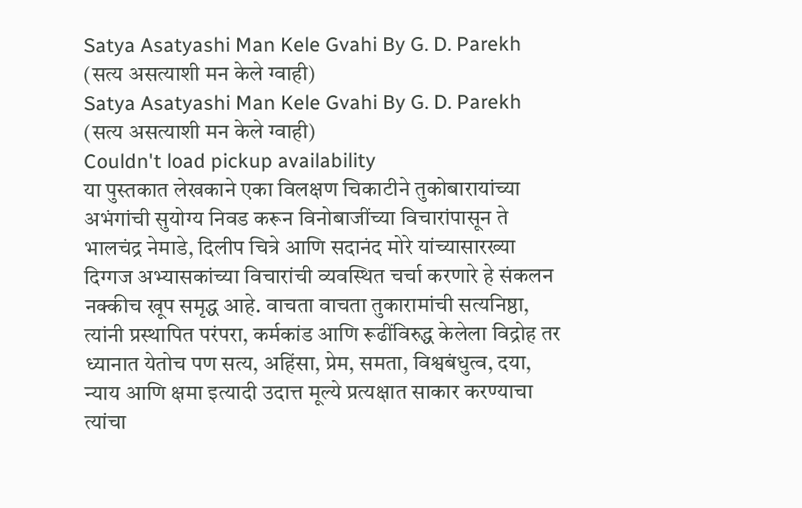Satya Asatyashi Man Kele Gvahi By G. D. Parekh (सत्य असत्याशी मन केले ग्वाही)
Satya Asatyashi Man Kele Gvahi By G. D. Parekh (सत्य असत्याशी मन केले ग्वाही)
Couldn't load pickup availability
या पुस्तकात लेखकाने एका विलक्षण चिकाटीने तुकोबारायांच्या अभंगांची सुयोग्य निवड करून विनोबाजींच्या विचारांपासून ते भालचंद्र नेमाडे, दिलीप चित्रे आणि सदानंद मोरे यांच्यासारख्या दिग्गज अभ्यासकांच्या विचारांची व्यवस्थित चर्चा करणारे हे संकलन नक्कीच खूप समृद्ध आहे. वाचता वाचता तुकारामांची सत्यनिष्ठा, त्यांनी प्रस्थापित परंपरा, कर्मकांड आणि रूढींविरुद्ध केलेला विद्रोह तर ध्यानात येतोच पण सत्य, अहिंसा, प्रेम, समता, विश्वबंधुत्व, दया, न्याय आणि क्षमा इत्यादी उदात्त मूल्ये प्रत्यक्षात साकार करण्याचा त्यांचा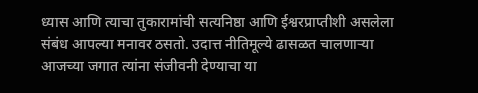ध्यास आणि त्याचा तुकारामांची सत्यनिष्ठा आणि ईश्वरप्राप्तीशी असलेला संबंध आपल्या मनावर ठसतो. उदात्त नीतिमूल्ये ढासळत चालणाऱ्या आजच्या जगात त्यांना संजीवनी देण्याचा या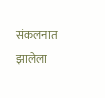संकलनात झालेला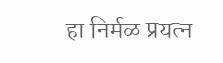हा निर्मळ प्रयत्न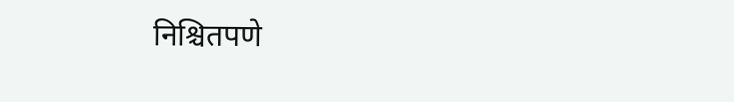निश्चितपणे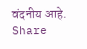वंदनीय आहे.
Share